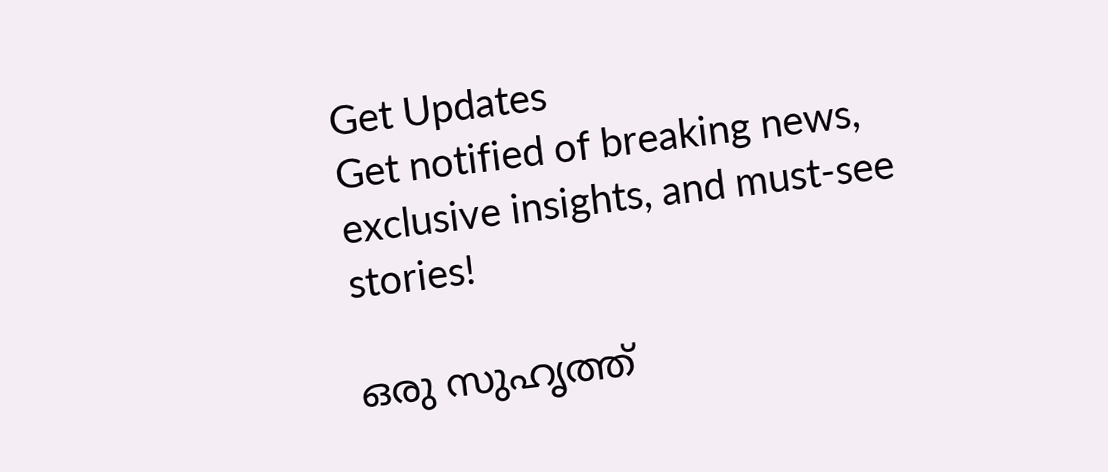Get Updates
Get notified of breaking news, exclusive insights, and must-see stories!

ഒരു സുഹൃത്ത്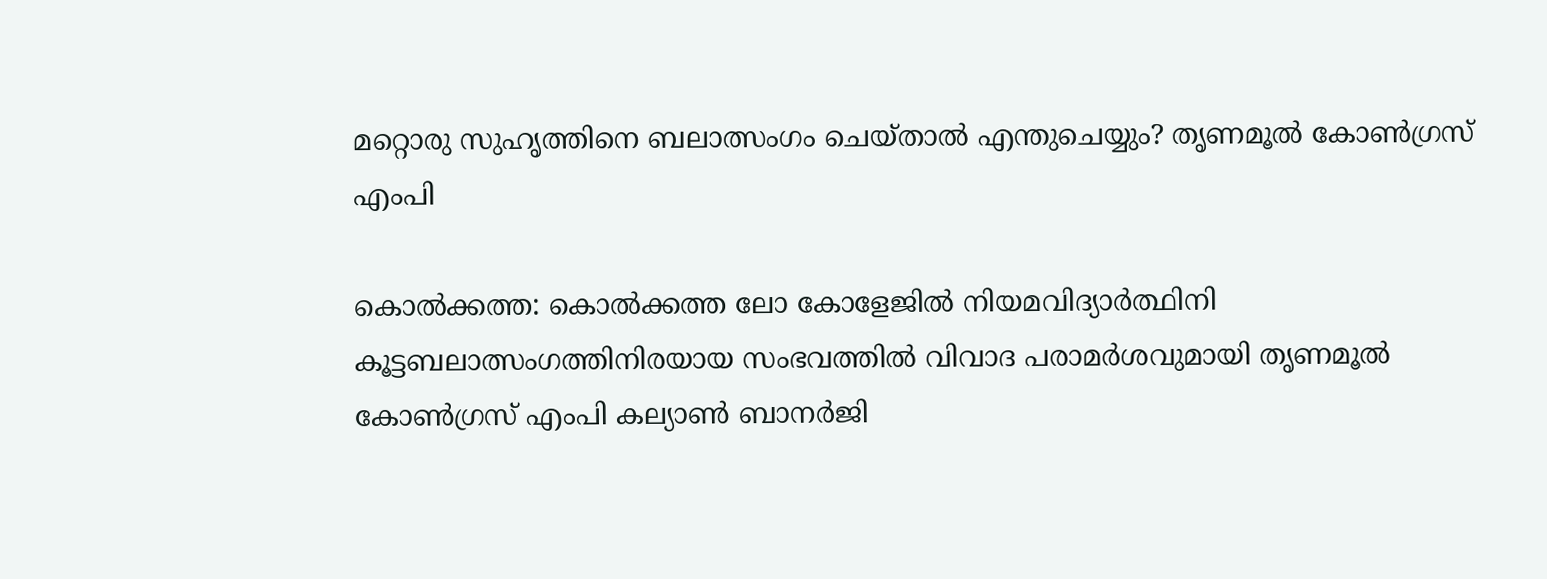മറ്റൊരു സുഹൃത്തിനെ ബലാത്സംഗം ചെയ്താല്‍ എന്തുചെയ്യും? തൃണമൂല്‍ കോണ്‍ഗ്രസ് എംപി

കൊല്‍ക്കത്ത: കൊല്‍ക്കത്ത ലോ കോളേജില്‍ നിയമവിദ്യാര്‍ത്ഥിനി കൂട്ടബലാത്സംഗത്തിനിരയായ സംഭവത്തില്‍ വിവാദ പരാമര്‍ശവുമായി തൃണമൂല്‍ കോണ്‍ഗ്രസ് എംപി കല്യാണ്‍ ബാനര്‍ജി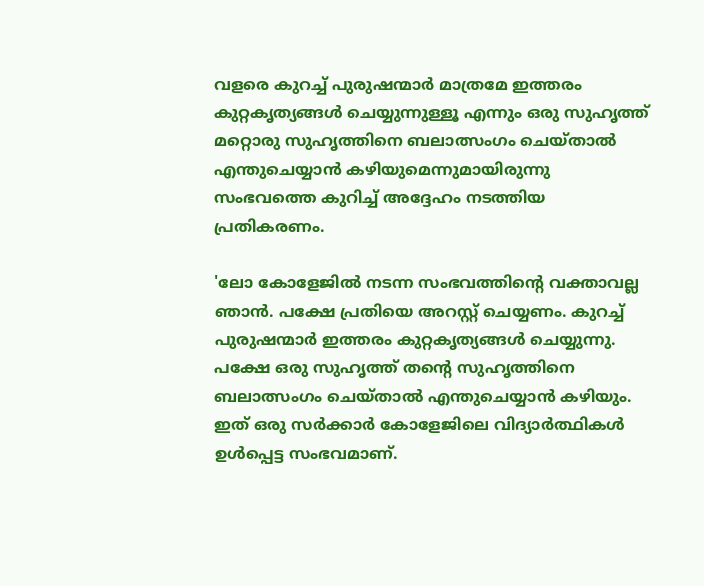വളരെ കുറച്ച് പുരുഷന്മാര്‍ മാത്രമേ ഇത്തരം കുറ്റകൃത്യങ്ങള്‍ ചെയ്യുന്നുള്ളൂ എന്നും ഒരു സുഹൃത്ത് മറ്റൊരു സുഹൃത്തിനെ ബലാത്സംഗം ചെയ്താല്‍ എന്തുചെയ്യാന്‍ കഴിയുമെന്നുമായിരുന്നു സംഭവത്തെ കുറിച്ച് അദ്ദേഹം നടത്തിയ പ്രതികരണം.

'ലോ കോളേജില്‍ നടന്ന സംഭവത്തിന്റെ വക്താവല്ല ഞാന്‍. പക്ഷേ പ്രതിയെ അറസ്റ്റ് ചെയ്യണം. കുറച്ച് പുരുഷന്മാര്‍ ഇത്തരം കുറ്റകൃത്യങ്ങള്‍ ചെയ്യുന്നു. പക്ഷേ ഒരു സുഹൃത്ത് തന്റെ സുഹൃത്തിനെ ബലാത്സംഗം ചെയ്താല്‍ എന്തുചെയ്യാന്‍ കഴിയും. ഇത് ഒരു സര്‍ക്കാര്‍ കോളേജിലെ വിദ്യാര്‍ത്ഥികള്‍ ഉള്‍പ്പെട്ട സംഭവമാണ്.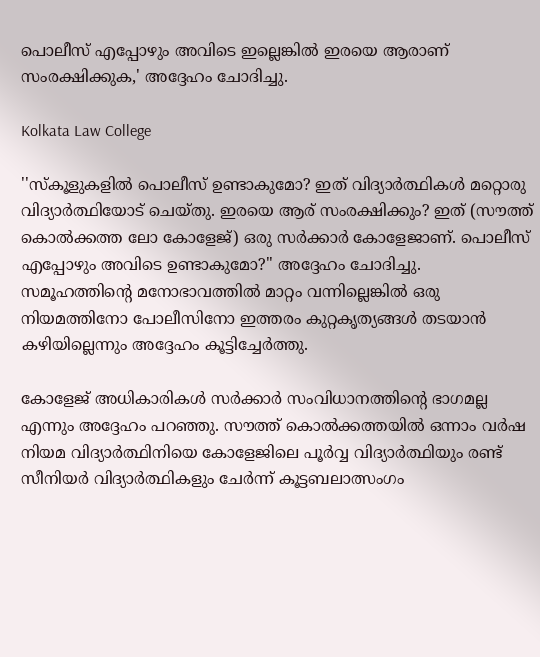പൊലീസ് എപ്പോഴും അവിടെ ഇല്ലെങ്കില്‍ ഇരയെ ആരാണ് സംരക്ഷിക്കുക,' അദ്ദേഹം ചോദിച്ചു.

Kolkata Law College

''സ്‌കൂളുകളില്‍ പൊലീസ് ഉണ്ടാകുമോ? ഇത് വിദ്യാര്‍ത്ഥികള്‍ മറ്റൊരു വിദ്യാര്‍ത്ഥിയോട് ചെയ്തു. ഇരയെ ആര് സംരക്ഷിക്കും? ഇത് (സൗത്ത് കൊല്‍ക്കത്ത ലോ കോളേജ്) ഒരു സര്‍ക്കാര്‍ കോളേജാണ്. പൊലീസ് എപ്പോഴും അവിടെ ഉണ്ടാകുമോ?'' അദ്ദേഹം ചോദിച്ചു. സമൂഹത്തിന്റെ മനോഭാവത്തില്‍ മാറ്റം വന്നില്ലെങ്കില്‍ ഒരു നിയമത്തിനോ പോലീസിനോ ഇത്തരം കുറ്റകൃത്യങ്ങള്‍ തടയാന്‍ കഴിയില്ലെന്നും അദ്ദേഹം കൂട്ടിച്ചേര്‍ത്തു.

കോളേജ് അധികാരികള്‍ സര്‍ക്കാര്‍ സംവിധാനത്തിന്റെ ഭാഗമല്ല എന്നും അദ്ദേഹം പറഞ്ഞു. സൗത്ത് കൊല്‍ക്കത്തയില്‍ ഒന്നാം വര്‍ഷ നിയമ വിദ്യാര്‍ത്ഥിനിയെ കോളേജിലെ പൂര്‍വ്വ വിദ്യാര്‍ത്ഥിയും രണ്ട് സീനിയര്‍ വിദ്യാര്‍ത്ഥികളും ചേര്‍ന്ന് കൂട്ടബലാത്സംഗം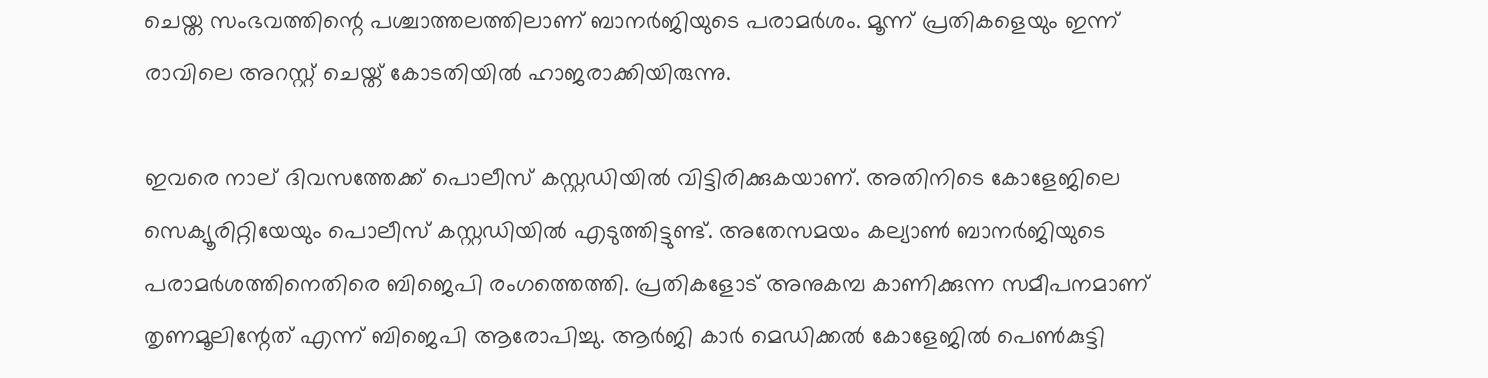ചെയ്ത സംഭവത്തിന്റെ പശ്ചാത്തലത്തിലാണ് ബാനര്‍ജിയുടെ പരാമര്‍ശം. മൂന്ന് പ്രതികളെയും ഇന്ന് രാവിലെ അറസ്റ്റ് ചെയ്ത് കോടതിയില്‍ ഹാജരാക്കിയിരുന്നു.

ഇവരെ നാല് ദിവസത്തേക്ക് പൊലീസ് കസ്റ്റഡിയില്‍ വിട്ടിരിക്കുകയാണ്. അതിനിടെ കോളേജിലെ സെക്യൂരിറ്റിയേയും പൊലീസ് കസ്റ്റഡിയില്‍ എടുത്തിട്ടുണ്ട്. അതേസമയം കല്യാണ്‍ ബാനര്‍ജിയുടെ പരാമര്‍ശത്തിനെതിരെ ബിജെപി രംഗത്തെത്തി. പ്രതികളോട് അനുകമ്പ കാണിക്കുന്ന സമീപനമാണ് തൃണമൂലിന്റേത് എന്ന് ബിജെപി ആരോപിച്ചു. ആര്‍ജി കാര്‍ മെഡിക്കല്‍ കോളേജില്‍ പെണ്‍കുട്ടി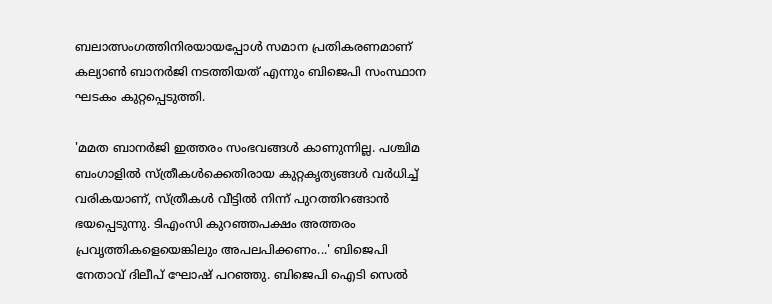ബലാത്സംഗത്തിനിരയായപ്പോള്‍ സമാന പ്രതികരണമാണ് കല്യാണ്‍ ബാനര്‍ജി നടത്തിയത് എന്നും ബിജെപി സംസ്ഥാന ഘടകം കുറ്റപ്പെടുത്തി.

'മമത ബാനര്‍ജി ഇത്തരം സംഭവങ്ങള്‍ കാണുന്നില്ല. പശ്ചിമ ബംഗാളില്‍ സ്ത്രീകള്‍ക്കെതിരായ കുറ്റകൃത്യങ്ങള്‍ വര്‍ധിച്ച് വരികയാണ്, സ്ത്രീകള്‍ വീട്ടില്‍ നിന്ന് പുറത്തിറങ്ങാന്‍ ഭയപ്പെടുന്നു. ടിഎംസി കുറഞ്ഞപക്ഷം അത്തരം പ്രവൃത്തികളെയെങ്കിലും അപലപിക്കണം...' ബിജെപി നേതാവ് ദിലീപ് ഘോഷ് പറഞ്ഞു. ബിജെപി ഐടി സെല്‍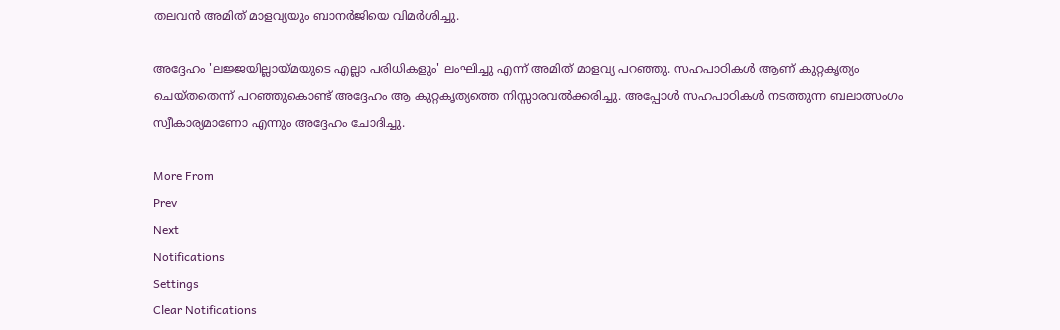തലവന്‍ അമിത് മാളവ്യയും ബാനര്‍ജിയെ വിമര്‍ശിച്ചു.

അദ്ദേഹം 'ലജ്ജയില്ലായ്മയുടെ എല്ലാ പരിധികളും' ലംഘിച്ചു എന്ന് അമിത് മാളവ്യ പറഞ്ഞു. സഹപാഠികള്‍ ആണ് കുറ്റകൃത്യം ചെയ്തതെന്ന് പറഞ്ഞുകൊണ്ട് അദ്ദേഹം ആ കുറ്റകൃത്യത്തെ നിസ്സാരവല്‍ക്കരിച്ചു. അപ്പോള്‍ സഹപാഠികള്‍ നടത്തുന്ന ബലാത്സംഗം സ്വീകാര്യമാണോ എന്നും അദ്ദേഹം ചോദിച്ചു.

More From
Prev
Next
Notifications
Settings
Clear Notifications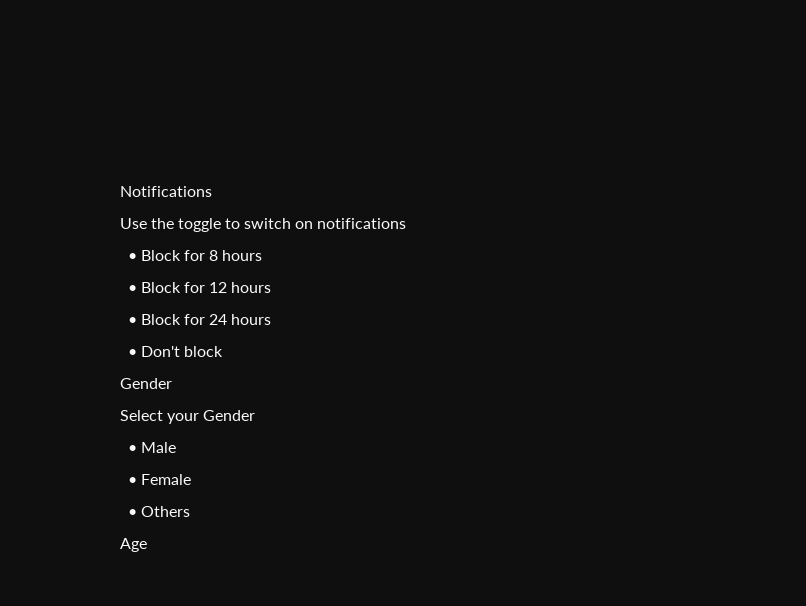Notifications
Use the toggle to switch on notifications
  • Block for 8 hours
  • Block for 12 hours
  • Block for 24 hours
  • Don't block
Gender
Select your Gender
  • Male
  • Female
  • Others
Age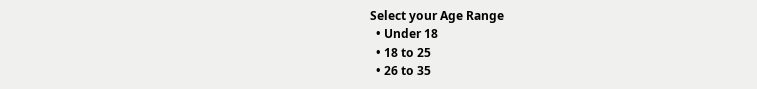Select your Age Range
  • Under 18
  • 18 to 25
  • 26 to 35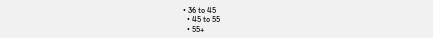• 36 to 45
  • 45 to 55
  • 55+